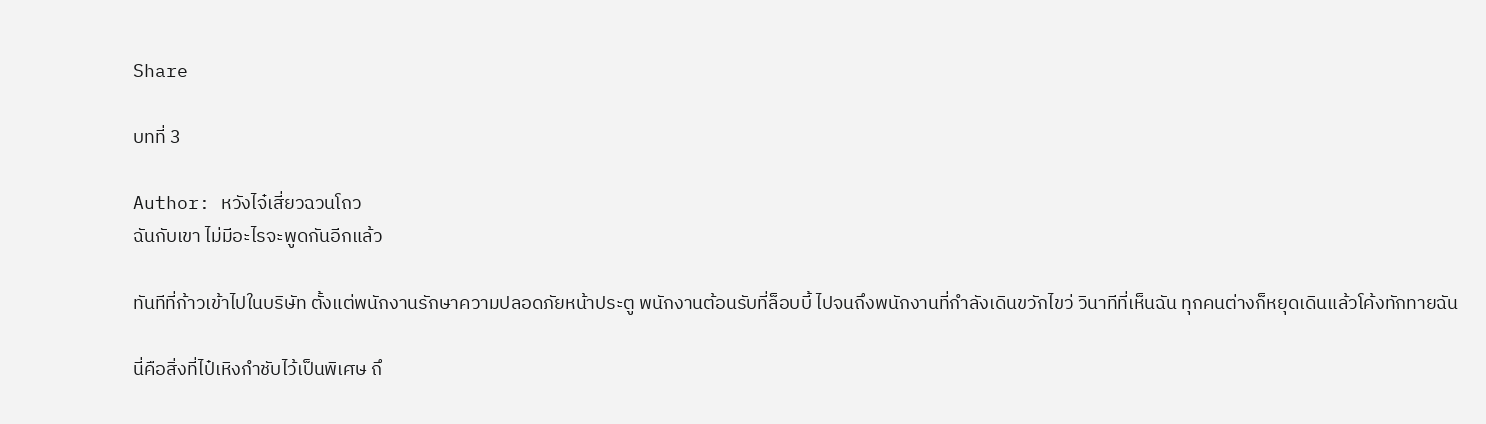Share

บทที่ 3

Author: หวังไจ๋เสี่ยวฉวนโถว
ฉันกับเขา ไม่มีอะไรจะพูดกันอีกแล้ว

ทันทีที่ก้าวเข้าไปในบริษัท ตั้งแต่พนักงานรักษาความปลอดภัยหน้าประตู พนักงานต้อนรับที่ล็อบบี้ ไปจนถึงพนักงานที่กำลังเดินขวักไขว่ วินาทีที่เห็นฉัน ทุกคนต่างก็หยุดเดินแล้วโค้งทักทายฉัน

นี่คือสิ่งที่ไป๋เหิงกำชับไว้เป็นพิเศษ ถึ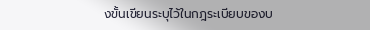งขั้นเขียนระบุไว้ในกฎระเบียบของบ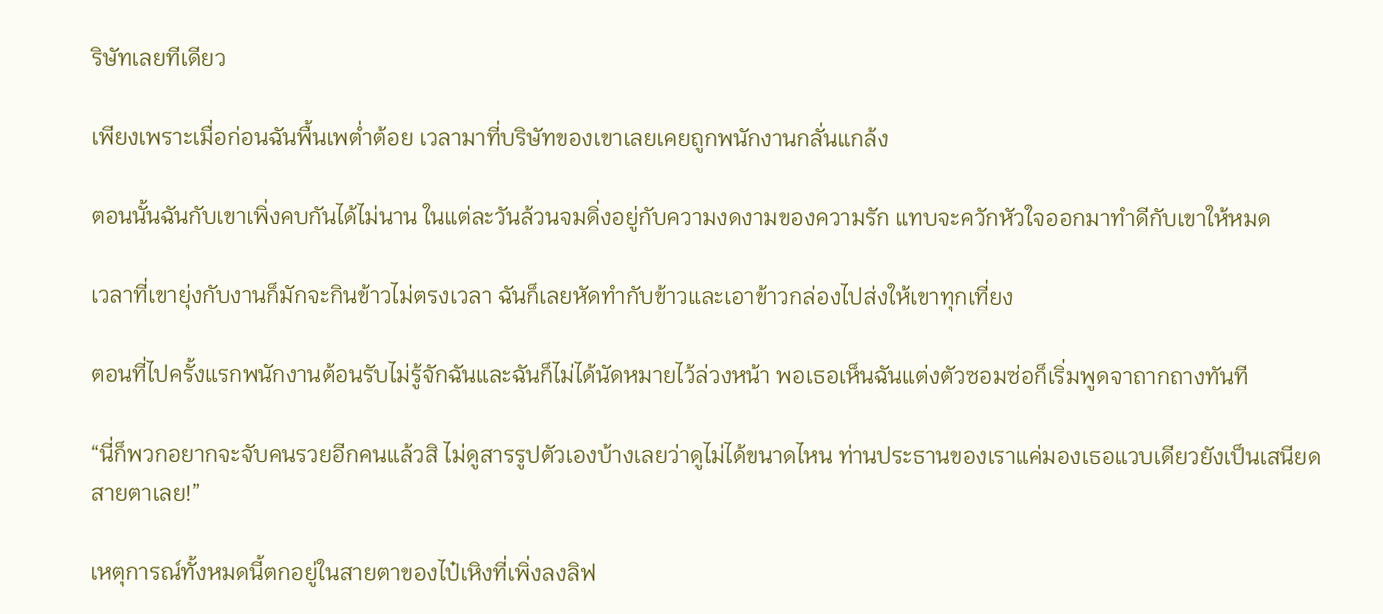ริษัทเลยทีเดียว

เพียงเพราะเมื่อก่อนฉันพื้นเพต่ำต้อย เวลามาที่บริษัทของเขาเลยเคยถูกพนักงานกลั่นแกล้ง

ตอนนั้นฉันกับเขาเพิ่งคบกันได้ไม่นาน ในแต่ละวันล้วนจมดิ่งอยู่กับความงดงามของความรัก แทบจะควักหัวใจออกมาทำดีกับเขาให้หมด

เวลาที่เขายุ่งกับงานก็มักจะกินข้าวไม่ตรงเวลา ฉันก็เลยหัดทำกับข้าวและเอาข้าวกล่องไปส่งให้เขาทุกเที่ยง

ตอนที่ไปครั้งแรกพนักงานต้อนรับไม่รู้จักฉันและฉันก็ไม่ได้นัดหมายไว้ล่วงหน้า พอเธอเห็นฉันแต่งตัวซอมซ่อก็เริ่มพูดจาถากถางทันที

“นี่ก็พวกอยากจะจับคนรวยอีกคนแล้วสิ ไม่ดูสารรูปตัวเองบ้างเลยว่าดูไม่ได้ขนาดไหน ท่านประธานของเราแค่มองเธอแวบเดียวยังเป็นเสนียดสายตาเลย!”

เหตุการณ์ทั้งหมดนี้ตกอยู่ในสายตาของไป๋เหิงที่เพิ่งลงลิฟ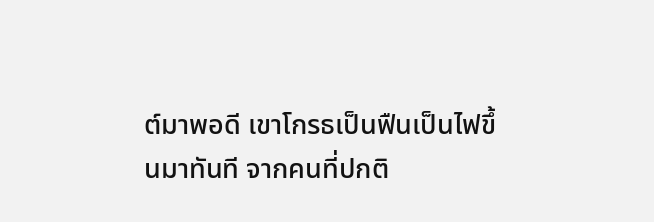ต์มาพอดี เขาโกรธเป็นฟืนเป็นไฟขึ้นมาทันที จากคนที่ปกติ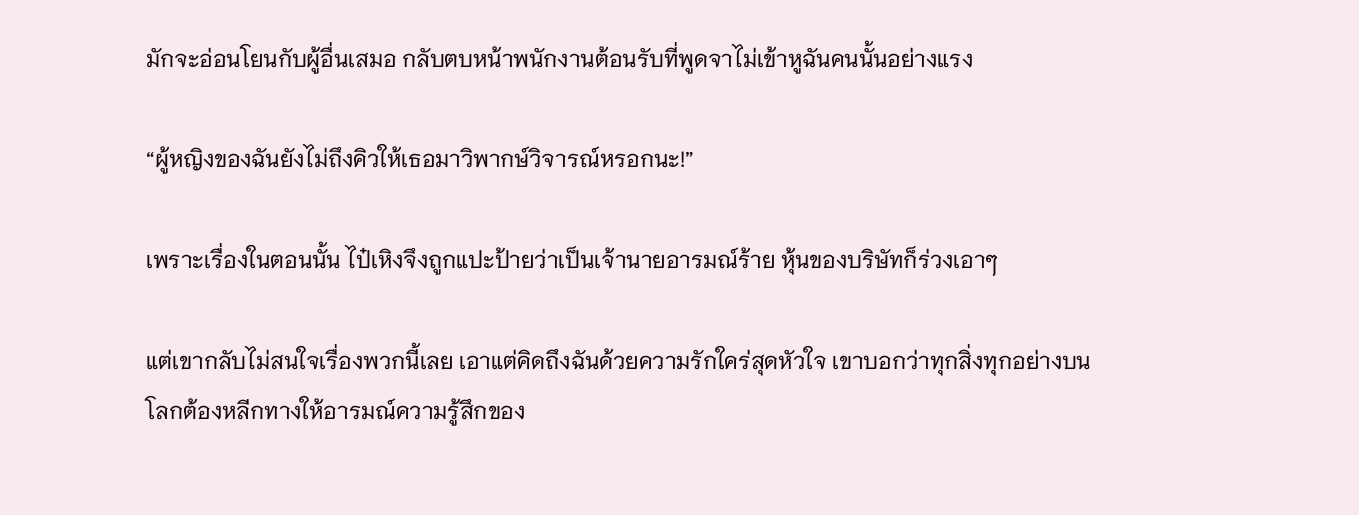มักจะอ่อนโยนกับผู้อื่นเสมอ กลับตบหน้าพนักงานต้อนรับที่พูดจาไม่เข้าหูฉันคนนั้นอย่างแรง

“ผู้หญิงของฉันยังไม่ถึงคิวให้เธอมาวิพากษ์วิจารณ์หรอกนะ!”

เพราะเรื่องในตอนนั้น ไป๋เหิงจึงถูกแปะป้ายว่าเป็นเจ้านายอารมณ์ร้าย หุ้นของบริษัทก็ร่วงเอาๆ

แต่เขากลับไม่สนใจเรื่องพวกนี้เลย เอาแต่คิดถึงฉันด้วยความรักใคร่สุดหัวใจ เขาบอกว่าทุกสิ่งทุกอย่างบนโลกต้องหลีกทางให้อารมณ์ความรู้สึกของ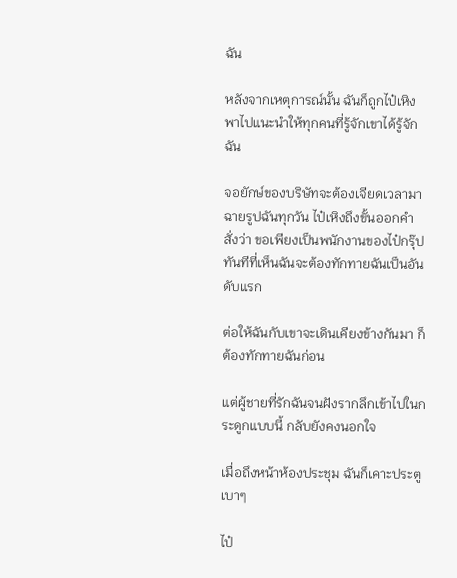ฉัน

หลังจากเหตุการณ์นั้น ฉันก็ถูกไป๋เหิงพาไปแนะนำให้ทุกคนที่รู้จักเขาได้รู้จักฉัน

จอยักษ์ของบริษัทจะต้องเจียดเวลามาฉายรูปฉันทุกวัน ไป๋เหิงถึงขั้นออกคำสั่งว่า ขอเพียงเป็นพนักงานของไป๋กรุ๊ป ทันทีที่เห็นฉันจะต้องทักทายฉันเป็นอันดับแรก

ต่อให้ฉันกับเขาจะเดินเคียงข้างกันมา ก็ต้องทักทายฉันก่อน

แต่ผู้ชายที่รักฉันจนฝังรากลึกเข้าไปในกระดูกแบบนี้ กลับยังคงนอกใจ

เมื่อถึงหน้าห้องประชุม ฉันก็เคาะประตูเบาๆ

ไป๋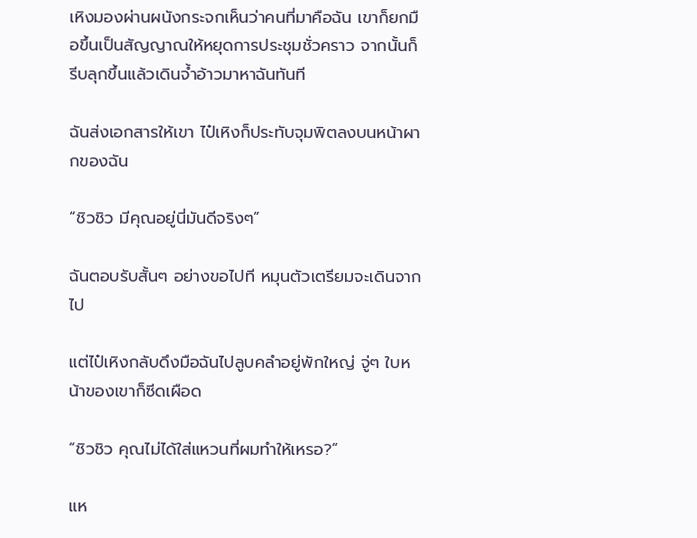เหิงมองผ่านผนังกระจกเห็นว่าคนที่มาคือฉัน เขาก็ยกมือขึ้นเป็นสัญญาณให้หยุดการประชุมชั่วคราว จากนั้นก็รีบลุกขึ้นแล้วเดินจ้ำอ้าวมาหาฉันทันที

ฉันส่งเอกสารให้เขา ไป๋เหิงก็ประทับจุมพิตลงบนหน้าผากของฉัน

“ชิวชิว มีคุณอยู่นี่มันดีจริงๆ”

ฉันตอบรับสั้นๆ อย่างขอไปที หมุนตัวเตรียมจะเดินจากไป

แต่ไป๋เหิงกลับดึงมือฉันไปลูบคลำอยู่พักใหญ่ จู่ๆ ใบหน้าของเขาก็ซีดเผือด

“ชิวชิว คุณไม่ได้ใส่แหวนที่ผมทำให้เหรอ?”

แห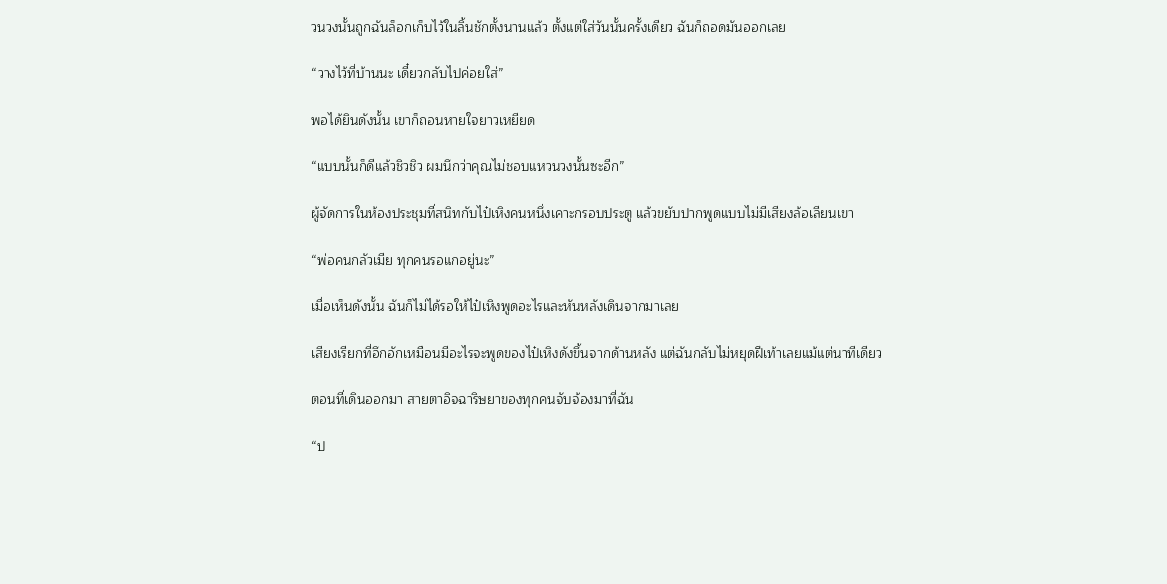วนวงนั้นถูกฉันล็อกเก็บไว้ในลิ้นชักตั้งนานแล้ว ตั้งแต่ใส่วันนั้นครั้งเดียว ฉันก็ถอดมันออกเลย

“วางไว้ที่บ้านนะ เดี๋ยวกลับไปค่อยใส่”

พอได้ยินดังนั้น เขาก็ถอนหายใจยาวเหยียด

“แบบนั้นก็ดีแล้วชิวชิว ผมนึกว่าคุณไม่ชอบแหวนวงนั้นซะอีก”

ผู้จัดการในห้องประชุมที่สนิทกับไป๋เหิงคนหนึ่งเคาะกรอบประตู แล้วขยับปากพูดแบบไม่มีเสียงล้อเลียนเขา

“พ่อคนกลัวเมีย ทุกคนรอแกอยู่นะ”

เมื่อเห็นดังนั้น ฉันก็ไม่ได้รอให้ไป๋เหิงพูดอะไรและหันหลังเดินจากมาเลย

เสียงเรียกที่อึกอักเหมือนมีอะไรจะพูดของไป๋เหิงดังขึ้นจากด้านหลัง แต่ฉันกลับไม่หยุดฝีเท้าเลยแม้แต่นาทีเดียว

ตอนที่เดินออกมา สายตาอิจฉาริษยาของทุกคนจับจ้องมาที่ฉัน

“ป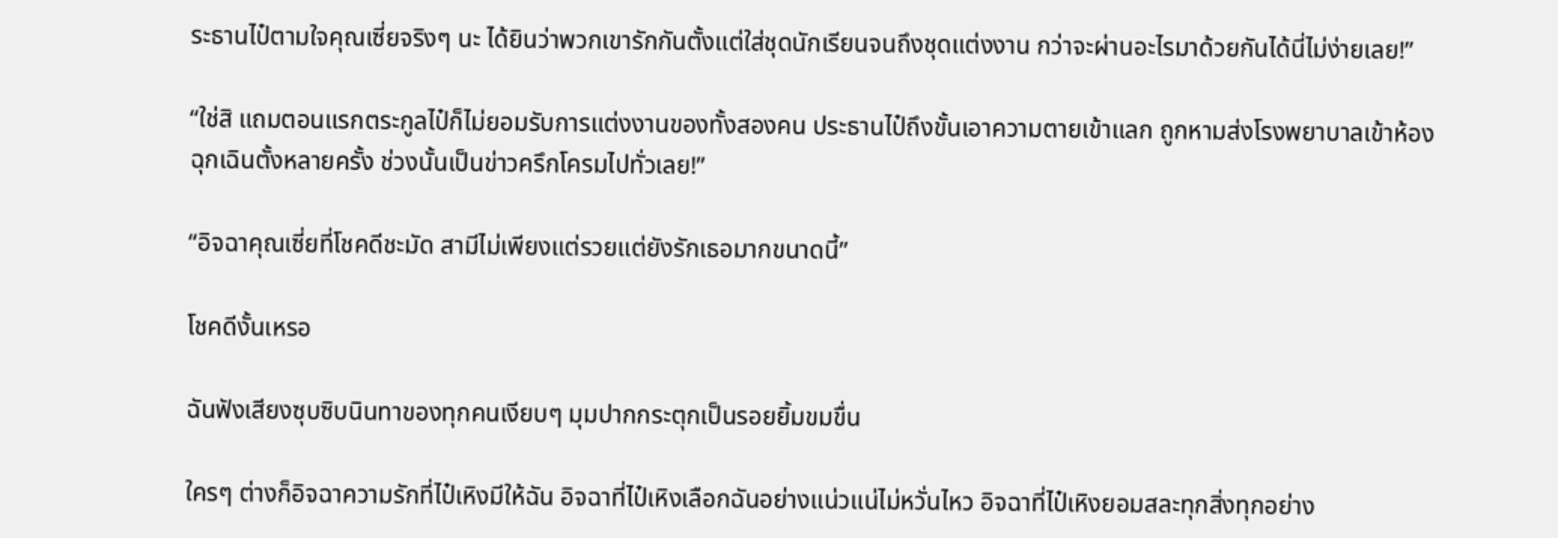ระธานไป๋ตามใจคุณเซี่ยจริงๆ นะ ได้ยินว่าพวกเขารักกันตั้งแต่ใส่ชุดนักเรียนจนถึงชุดแต่งงาน กว่าจะผ่านอะไรมาด้วยกันได้นี่ไม่ง่ายเลย!”

“ใช่สิ แถมตอนแรกตระกูลไป๋ก็ไม่ยอมรับการแต่งงานของทั้งสองคน ประธานไป๋ถึงขั้นเอาความตายเข้าแลก ถูกหามส่งโรงพยาบาลเข้าห้องฉุกเฉินตั้งหลายครั้ง ช่วงนั้นเป็นข่าวครึกโครมไปทั่วเลย!”

“อิจฉาคุณเซี่ยที่โชคดีชะมัด สามีไม่เพียงแต่รวยแต่ยังรักเธอมากขนาดนี้”

โชคดีงั้นเหรอ

ฉันฟังเสียงซุบซิบนินทาของทุกคนเงียบๆ มุมปากกระตุกเป็นรอยยิ้มขมขื่น

ใครๆ ต่างก็อิจฉาความรักที่ไป๋เหิงมีให้ฉัน อิจฉาที่ไป๋เหิงเลือกฉันอย่างแน่วแน่ไม่หวั่นไหว อิจฉาที่ไป๋เหิงยอมสละทุกสิ่งทุกอย่าง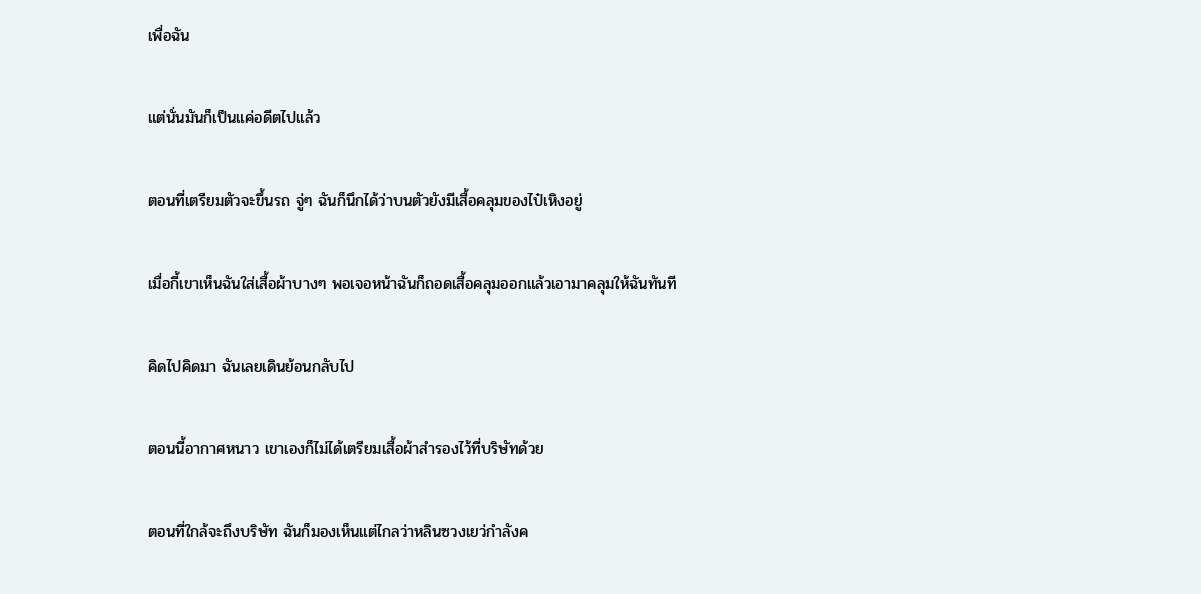เพื่อฉัน

แต่นั่นมันก็เป็นแค่อดีตไปแล้ว

ตอนที่เตรียมตัวจะขึ้นรถ จู่ๆ ฉันก็นึกได้ว่าบนตัวยังมีเสื้อคลุมของไป๋เหิงอยู่

เมื่อกี้เขาเห็นฉันใส่เสื้อผ้าบางๆ พอเจอหน้าฉันก็ถอดเสื้อคลุมออกแล้วเอามาคลุมให้ฉันทันที

คิดไปคิดมา ฉันเลยเดินย้อนกลับไป

ตอนนี้อากาศหนาว เขาเองก็ไม่ได้เตรียมเสื้อผ้าสำรองไว้ที่บริษัทด้วย

ตอนที่ใกล้จะถึงบริษัท ฉันก็มองเห็นแต่ไกลว่าหลินซวงเยว่กำลังค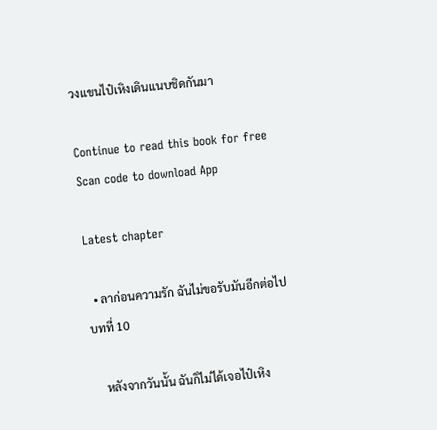วงแขนไป๋เหิงเดินแนบชิดกันมา

Continue to read this book for free
Scan code to download App

Latest chapter

  • ลาก่อนความรัก ฉันไม่ขอรับมันอีกต่อไป   บทที่ 10

    หลังจากวันนั้น ฉันก็ไม่ได้เจอไป๋เหิง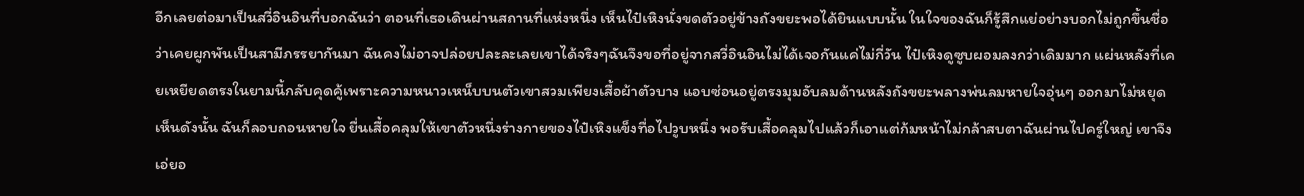อีกเลยต่อมาเป็นสวี่อินอินที่บอกฉันว่า ตอนที่เธอเดินผ่านสถานที่แห่งหนึ่ง เห็นไป๋เหิงนั่งขดตัวอยู่ข้างถังขยะพอได้ยินแบบนั้น ในใจของฉันก็รู้สึกแย่อย่างบอกไม่ถูกขึ้นชื่อว่าเคยผูกพันเป็นสามีภรรยากันมา ฉันคงไม่อาจปล่อยปละละเลยเขาได้จริงๆฉันจึงขอที่อยู่จากสวี่อินอินไม่ได้เจอกันแค่ไม่กี่วัน ไป๋เหิงดูซูบผอมลงกว่าเดิมมาก แผ่นหลังที่เคยเหยียดตรงในยามนี้กลับคุดคู้เพราะความหนาวเหน็บบนตัวเขาสวมเพียงเสื้อผ้าตัวบาง แอบซ่อนอยู่ตรงมุมอับลมด้านหลังถังขยะพลางพ่นลมหายใจอุ่นๆ ออกมาไม่หยุดเห็นดังนั้น ฉันก็ลอบถอนหายใจ ยื่นเสื้อคลุมให้เขาตัวหนึ่งร่างกายของไป๋เหิงแข็งทื่อไปวูบหนึ่ง พอรับเสื้อคลุมไปแล้วก็เอาแต่ก้มหน้าไม่กล้าสบตาฉันผ่านไปครู่ใหญ่ เขาจึงเอ่ยอ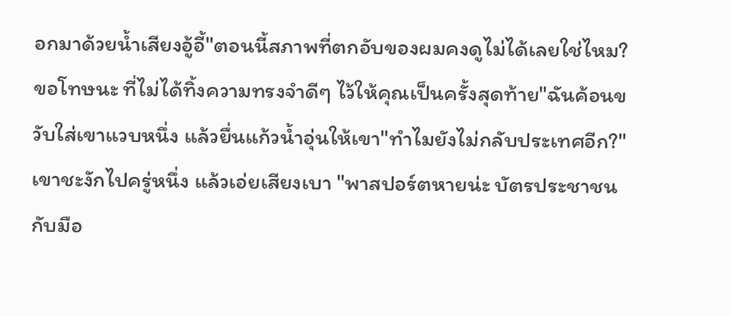อกมาด้วยน้ำเสียงอู้อี้"ตอนนี้สภาพที่ตกอับของผมคงดูไม่ได้เลยใช่ไหม? ขอโทษนะ ที่ไม่ได้ทิ้งความทรงจำดีๆ ไว้ให้คุณเป็นครั้งสุดท้าย"ฉันค้อนขวับใส่เขาแวบหนึ่ง แล้วยื่นแก้วน้ำอุ่นให้เขา"ทำไมยังไม่กลับประเทศอีก?"เขาชะงักไปครู่หนึ่ง แล้วเอ่ยเสียงเบา "พาสปอร์ตหายน่ะ บัตรประชาชนกับมือ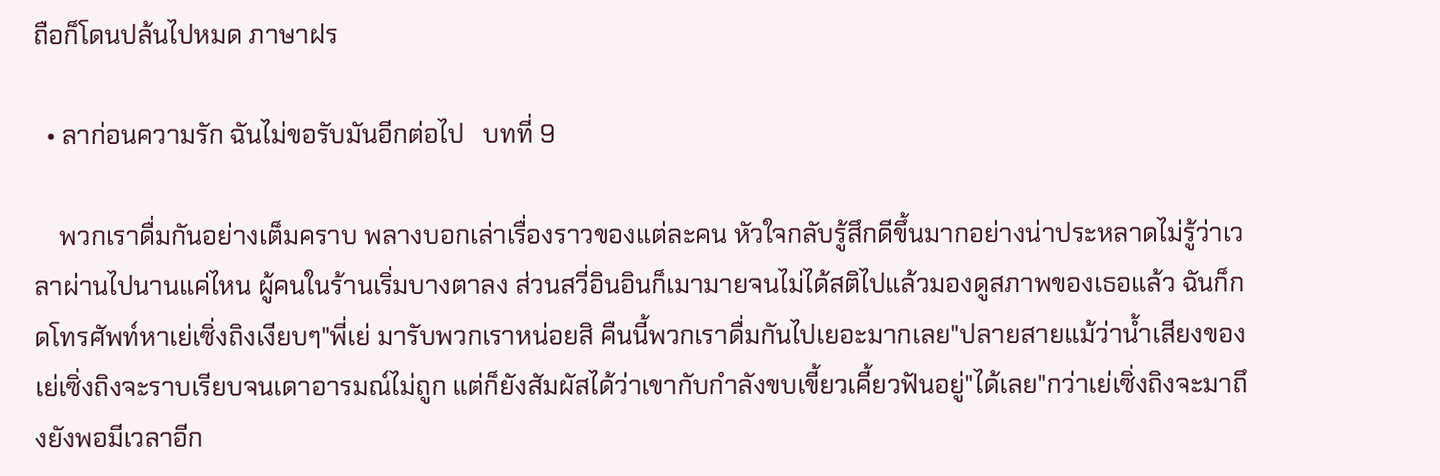ถือก็โดนปล้นไปหมด ภาษาฝร

  • ลาก่อนความรัก ฉันไม่ขอรับมันอีกต่อไป   บทที่ 9

    พวกเราดื่มกันอย่างเต็มคราบ พลางบอกเล่าเรื่องราวของแต่ละคน หัวใจกลับรู้สึกดีขึ้นมากอย่างน่าประหลาดไม่รู้ว่าเวลาผ่านไปนานแค่ไหน ผู้คนในร้านเริ่มบางตาลง ส่วนสวี่อินอินก็เมามายจนไม่ได้สติไปแล้วมองดูสภาพของเธอแล้ว ฉันก็กดโทรศัพท์หาเย่เซิ่งถิงเงียบๆ"พี่เย่ มารับพวกเราหน่อยสิ คืนนี้พวกเราดื่มกันไปเยอะมากเลย"ปลายสายแม้ว่าน้ำเสียงของเย่เซิ่งถิงจะราบเรียบจนเดาอารมณ์ไม่ถูก แต่ก็ยังสัมผัสได้ว่าเขากับกำลังขบเขี้ยวเคี้ยวฟันอยู่"ได้เลย"กว่าเย่เซิ่งถิงจะมาถึงยังพอมีเวลาอีก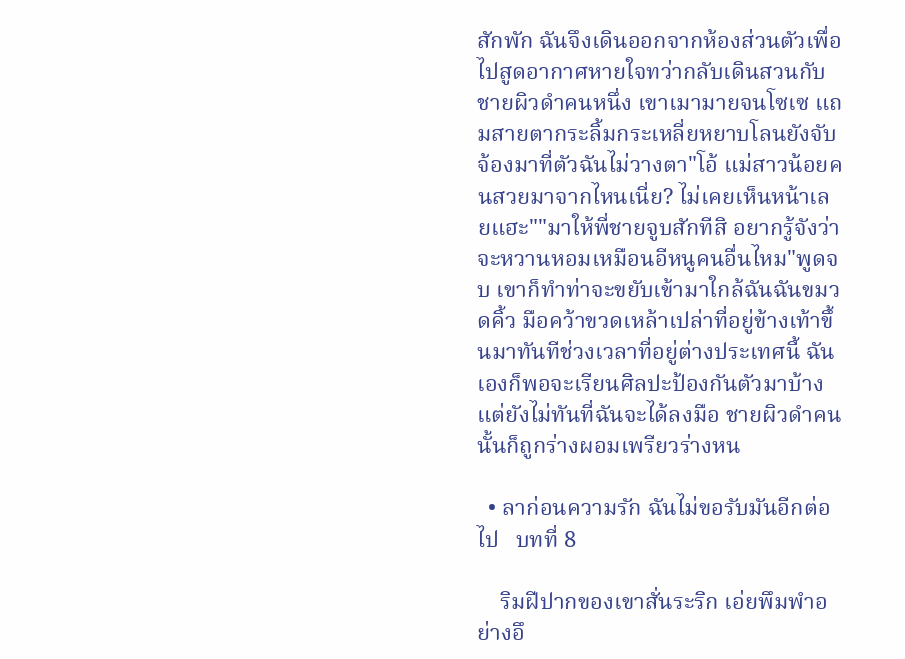สักพัก ฉันจึงเดินออกจากห้องส่วนตัวเพื่อไปสูดอากาศหายใจทว่ากลับเดินสวนกับชายผิวดำคนหนึ่ง เขาเมามายจนโซเซ แถมสายตากระลิ้มกระเหลี่ยหยาบโลนยังจับจ้องมาที่ตัวฉันไม่วางตา"โอ้ แม่สาวน้อยคนสวยมาจากไหนเนี่ย? ไม่เคยเห็นหน้าเลยแฮะ""มาให้พี่ชายจูบสักทีสิ อยากรู้จังว่าจะหวานหอมเหมือนอีหนูคนอื่นไหม"พูดจบ เขาก็ทำท่าจะขยับเข้ามาใกล้ฉันฉันขมวดคิ้ว มือคว้าขวดเหล้าเปล่าที่อยู่ข้างเท้าขึ้นมาทันทีช่วงเวลาที่อยู่ต่างประเทศนี้ ฉันเองก็พอจะเรียนศิลปะป้องกันตัวมาบ้างแต่ยังไม่ทันที่ฉันจะได้ลงมือ ชายผิวดำคนนั้นก็ถูกร่างผอมเพรียวร่างหน

  • ลาก่อนความรัก ฉันไม่ขอรับมันอีกต่อไป   บทที่ 8

    ริมฝีปากของเขาสั่นระริก เอ่ยพึมพำอย่างอึ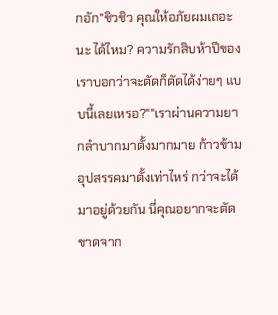กอัก"ชิวชิว คุณให้อภัยผมเถอะนะ ได้ไหม? ความรักสิบห้าปีของเราบอกว่าจะตัดก็ตัดได้ง่ายๆ แบบนี้เลยเหรอ?""เราผ่านความยากลำบากมาตั้งมากมาย ก้าวข้ามอุปสรรคมาตั้งเท่าไหร่ กว่าจะได้มาอยู่ด้วยกัน นี่คุณอยากจะตัดขาดจาก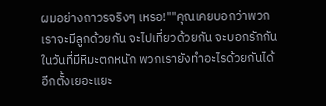ผมอย่างถาวรจริงๆ เหรอ!""คุณเคยบอกว่าพวกเราจะมีลูกด้วยกัน จะไปเที่ยวด้วยกัน จะบอกรักกันในวันที่มีหิมะตกหนัก พวกเรายังทำอะไรด้วยกันได้อีกตั้งเยอะแยะ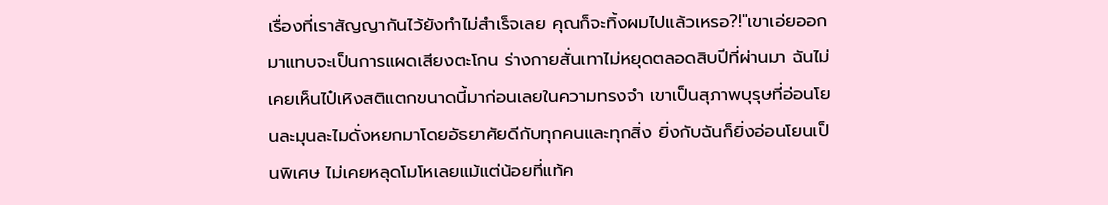เรื่องที่เราสัญญากันไว้ยังทำไม่สำเร็จเลย คุณก็จะทิ้งผมไปแล้วเหรอ?!"เขาเอ่ยออกมาแทบจะเป็นการแผดเสียงตะโกน ร่างกายสั่นเทาไม่หยุดตลอดสิบปีที่ผ่านมา ฉันไม่เคยเห็นไป๋เหิงสติแตกขนาดนี้มาก่อนเลยในความทรงจำ เขาเป็นสุภาพบุรุษที่อ่อนโยนละมุนละไมดั่งหยกมาโดยอัธยาศัยดีกับทุกคนและทุกสิ่ง ยิ่งกับฉันก็ยิ่งอ่อนโยนเป็นพิเศษ ไม่เคยหลุดโมโหเลยแม้แต่น้อยที่แท้ค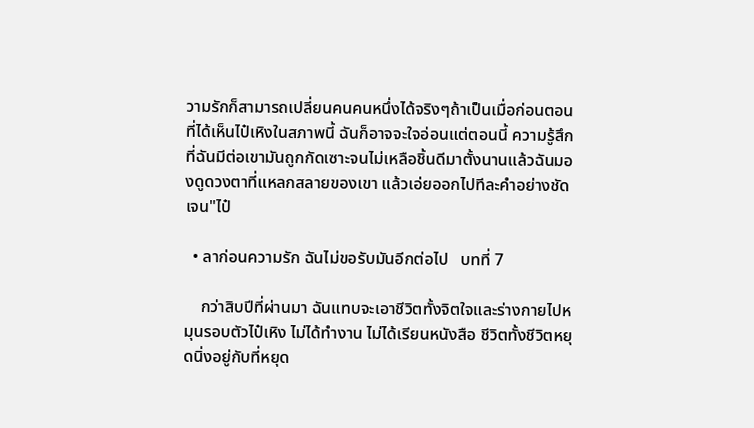วามรักก็สามารถเปลี่ยนคนคนหนึ่งได้จริงๆถ้าเป็นเมื่อก่อนตอนที่ได้เห็นไป๋เหิงในสภาพนี้ ฉันก็อาจจะใจอ่อนแต่ตอนนี้ ความรู้สึกที่ฉันมีต่อเขามันถูกกัดเซาะจนไม่เหลือชิ้นดีมาตั้งนานแล้วฉันมองดูดวงตาที่แหลกสลายของเขา แล้วเอ่ยออกไปทีละคำอย่างชัดเจน"ไป๋

  • ลาก่อนความรัก ฉันไม่ขอรับมันอีกต่อไป   บทที่ 7

    กว่าสิบปีที่ผ่านมา ฉันแทบจะเอาชีวิตทั้งจิตใจและร่างกายไปหมุนรอบตัวไป๋เหิง ไม่ได้ทำงาน ไม่ได้เรียนหนังสือ ชีวิตทั้งชีวิตหยุดนิ่งอยู่กับที่หยุด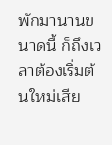พักมานานขนาดนี้ ก็ถึงเวลาต้องเริ่มต้นใหม่เสีย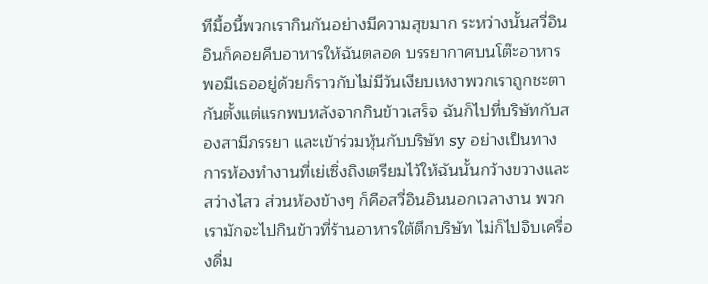ทีมื้อนี้พวกเรากินกันอย่างมีความสุขมาก ระหว่างนั้นสวี่อินอินก็คอยคีบอาหารให้ฉันตลอด บรรยากาศบนโต๊ะอาหารพอมีเธออยู่ด้วยก็ราวกับไม่มีวันเงียบเหงาพวกเราถูกชะตากันตั้งแต่แรกพบหลังจากกินข้าวเสร็จ ฉันก็ไปที่บริษัทกับสองสามีภรรยา และเข้าร่วมหุ้นกับบริษัท sy อย่างเป็นทางการห้องทำงานที่เย่เซิ่งถิงเตรียมไว้ให้ฉันนั้นกว้างขวางและสว่างไสว ส่วนห้องข้างๆ ก็คือสวี่อินอินนอกเวลางาน พวกเรามักจะไปกินข้าวที่ร้านอาหารใต้ตึกบริษัท ไม่ก็ไปจิบเครื่องดื่ม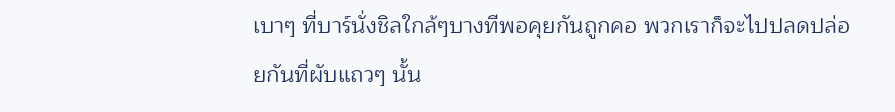เบาๆ ที่บาร์นั่งชิลใกล้ๆบางทีพอคุยกันถูกคอ พวกเราก็จะไปปลดปล่อยกันที่ผับแถวๆ นั้น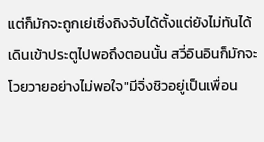แต่ก็มักจะถูกเย่เซิ่งถิงจับได้ตั้งแต่ยังไม่ทันได้เดินเข้าประตูไปพอถึงตอนนั้น สวี่อินอินก็มักจะโวยวายอย่างไม่พอใจ"มีจิ่งชิวอยู่เป็นเพื่อน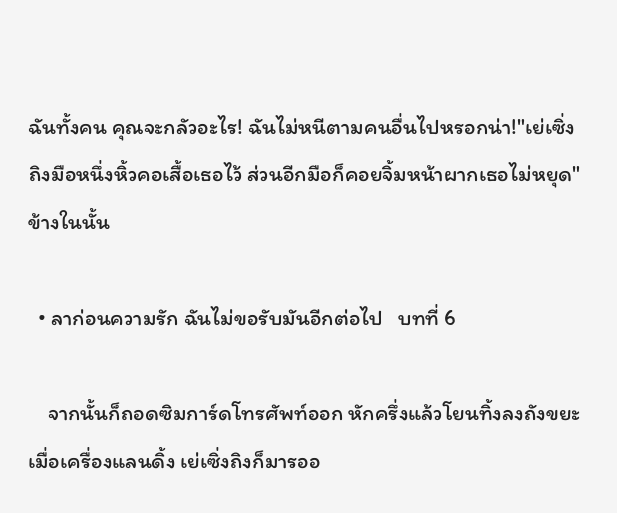ฉันทั้งคน คุณจะกลัวอะไร! ฉันไม่หนีตามคนอื่นไปหรอกน่า!"เย่เซิ่งถิงมือหนึ่งหิ้วคอเสื้อเธอไว้ ส่วนอีกมือก็คอยจิ้มหน้าผากเธอไม่หยุด"ข้างในนั้น

  • ลาก่อนความรัก ฉันไม่ขอรับมันอีกต่อไป   บทที่ 6

    จากนั้นก็ถอดซิมการ์ดโทรศัพท์ออก หักครึ่งแล้วโยนทิ้งลงถังขยะเมื่อเครื่องแลนดิ้ง เย่เซิ่งถิงก็มารออ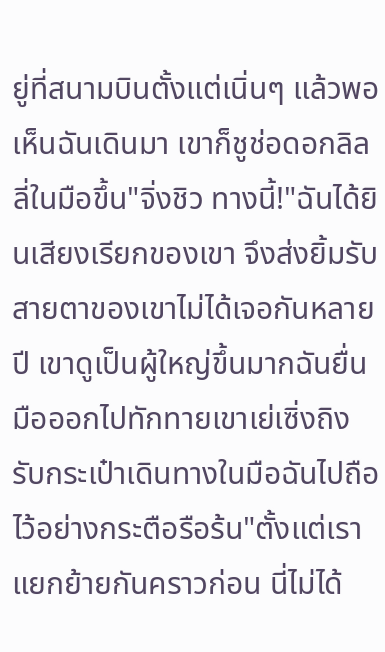ยู่ที่สนามบินตั้งแต่เนิ่นๆ แล้วพอเห็นฉันเดินมา เขาก็ชูช่อดอกลิลลี่ในมือขึ้น"จิ่งชิว ทางนี้!"ฉันได้ยินเสียงเรียกของเขา จึงส่งยิ้มรับสายตาของเขาไม่ได้เจอกันหลายปี เขาดูเป็นผู้ใหญ่ขึ้นมากฉันยื่นมือออกไปทักทายเขาเย่เซิ่งถิงรับกระเป๋าเดินทางในมือฉันไปถือไว้อย่างกระตือรือร้น"ตั้งแต่เราแยกย้ายกันคราวก่อน นี่ไม่ได้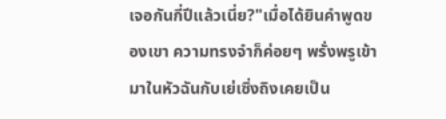เจอกันกี่ปีแล้วเนี่ย?"เมื่อได้ยินคำพูดของเขา ความทรงจำก็ค่อยๆ พรั่งพรูเข้ามาในหัวฉันกับเย่เซิ่งถิงเคยเป็น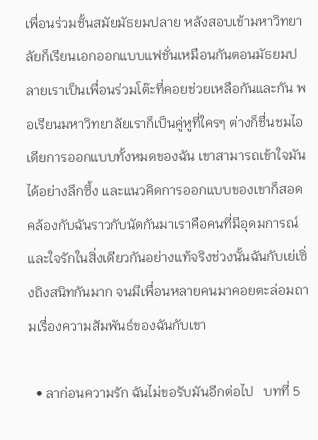เพื่อนร่วมชั้นสมัยมัธยมปลาย หลังสอบเข้ามหาวิทยาลัยก็เรียนเอกออกแบบแฟชั่นเหมือนกันตอนมัธยมปลายเราเป็นเพื่อนร่วมโต๊ะที่คอยช่วยเหลือกันและกัน พอเรียนมหาวิทยาลัยเราก็เป็นคู่หูที่ใครๆ ต่างก็ชื่นชมไอเดียการออกแบบทั้งหมดของฉัน เขาสามารถเข้าใจมันได้อย่างลึกซึ้ง และแนวคิดการออกแบบของเขาก็สอดคล้องกับฉันราวกับนัดกันมาเราคือคนที่มีอุดมการณ์และใจรักในสิ่งเดียวกันอย่างแท้จริงช่วงนั้นฉันกับเย่เซิ่งถิงสนิทกันมาก จนมีเพื่อนหลายคนมาคอยตะล่อมถามเรื่องความสัมพันธ์ของฉันกับเขา

  • ลาก่อนความรัก ฉันไม่ขอรับมันอีกต่อไป   บทที่ 5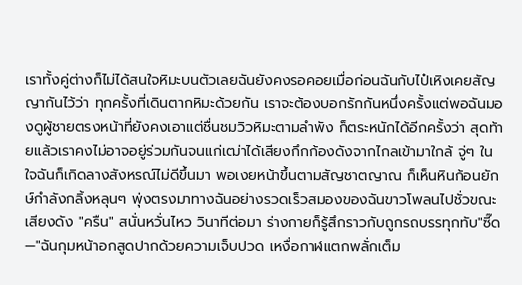เราทั้งคู่ต่างก็ไม่ได้สนใจหิมะบนตัวเลยฉันยังคงรอคอยเมื่อก่อนฉันกับไป๋เหิงเคยสัญญากันไว้ว่า ทุกครั้งที่เดินตากหิมะด้วยกัน เราจะต้องบอกรักกันหนึ่งครั้งแต่พอฉันมองดูผู้ชายตรงหน้าที่ยังคงเอาแต่ชื่นชมวิวหิมะตามลำพัง ก็ตระหนักได้อีกครั้งว่า สุดท้ายแล้วเราคงไม่อาจอยู่ร่วมกันจนแก่เฒ่าได้เสียงกึกก้องดังจากไกลเข้ามาใกล้ จู่ๆ ในใจฉันก็เกิดลางสังหรณ์ไม่ดีขึ้นมา พอเงยหน้าขึ้นตามสัญชาตญาณ ก็เห็นหินก้อนยักษ์กำลังกลิ้งหลุนๆ พุ่งตรงมาทางฉันอย่างรวดเร็วสมองของฉันขาวโพลนไปชั่วขณะ เสียงดัง "ครืน" สนั่นหวั่นไหว วินาทีต่อมา ร่างกายก็รู้สึกราวกับถูกรถบรรทุกทับ"ซี๊ด—"ฉันกุมหน้าอกสูดปากด้วยความเจ็บปวด เหงื่อกาฬแตกพลั่กเต็ม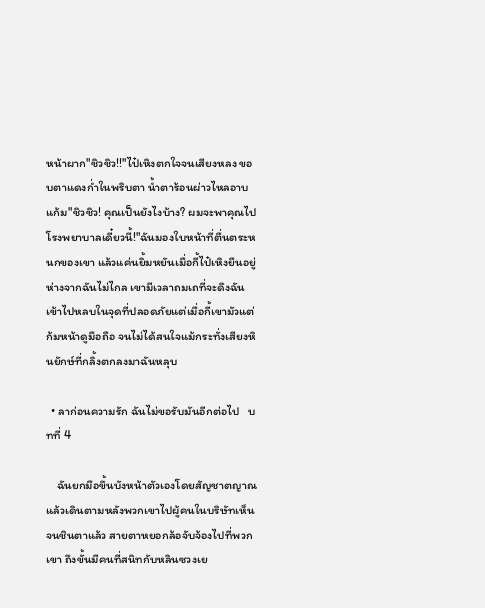หน้าผาก"ชิวชิว!!"ไป๋เหิงตกใจจนเสียงหลง ขอบตาแดงก่ำในพริบตา น้ำตาร้อนผ่าวไหลอาบแก้ม"ชิวชิว! คุณเป็นยังไงบ้าง? ผมจะพาคุณไปโรงพยาบาลเดี๋ยวนี้!"ฉันมองใบหน้าที่ตื่นตระหนกของเขา แล้วแค่นยิ้มหยันเมื่อกี้ไป๋เหิงยืนอยู่ห่างจากฉันไม่ไกล เขามีเวลาถมเถที่จะดึงฉันเข้าไปหลบในจุดที่ปลอดภัยแต่เมื่อกี้เขามัวแต่ก้มหน้าดูมือถือ จนไม่ได้สนใจแม้กระทั่งเสียงหินยักษ์ที่กลิ้งตกลงมาฉันหลุบ

  • ลาก่อนความรัก ฉันไม่ขอรับมันอีกต่อไป   บทที่ 4

    ฉันยกมือขึ้นบังหน้าตัวเองโดยสัญชาตญาณ แล้วเดินตามหลังพวกเขาไปผู้คนในบริษัทเห็นจนชินตาแล้ว สายตาหยอกล้อจับจ้องไปที่พวกเขา ถึงขั้นมีคนที่สนิทกับหลินซวงเย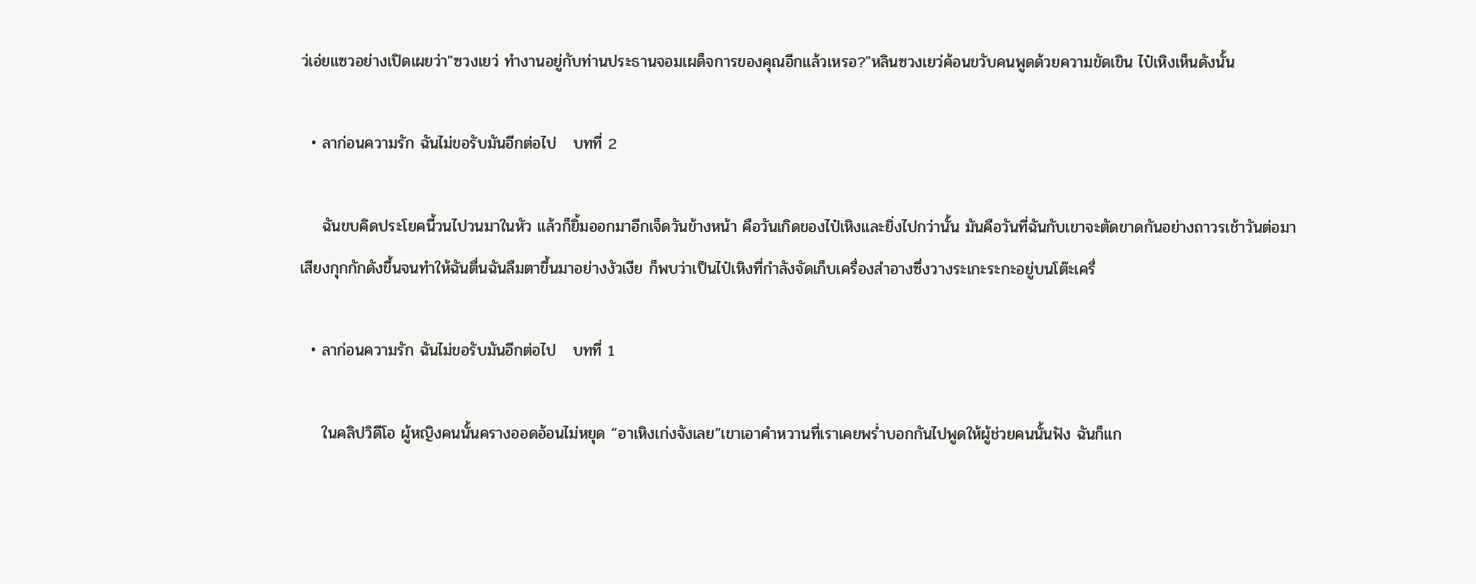ว่เอ่ยแซวอย่างเปิดเผยว่า"ซวงเยว่ ทำงานอยู่กับท่านประธานจอมเผด็จการของคุณอีกแล้วเหรอ?"หลินซวงเยว่ค้อนขวับคนพูดด้วยความขัดเขิน ไป๋เหิงเห็นดังนั้น

  • ลาก่อนความรัก ฉันไม่ขอรับมันอีกต่อไป   บทที่ 2

    ฉันขบคิดประโยคนี้วนไปวนมาในหัว แล้วก็ยิ้มออกมาอีกเจ็ดวันข้างหน้า คือวันเกิดของไป๋เหิงและยิ่งไปกว่านั้น มันคือวันที่ฉันกับเขาจะตัดขาดกันอย่างถาวรเช้าวันต่อมา เสียงกุกกักดังขึ้นจนทำให้ฉันตื่นฉันลืมตาขึ้นมาอย่างงัวเงีย ก็พบว่าเป็นไป๋เหิงที่กำลังจัดเก็บเครื่องสำอางซึ่งวางระเกะระกะอยู่บนโต๊ะเครื่

  • ลาก่อนความรัก ฉันไม่ขอรับมันอีกต่อไป   บทที่ 1

    ในคลิปวิดีโอ ผู้หญิงคนนั้นครางออดอ้อนไม่หยุด “อาเหิงเก่งจังเลย”เขาเอาคำหวานที่เราเคยพร่ำบอกกันไปพูดให้ผู้ช่วยคนนั้นฟัง ฉันก็แก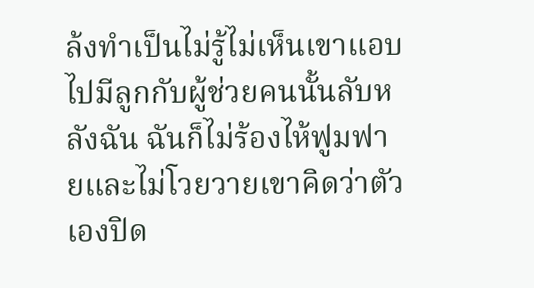ล้งทำเป็นไม่รู้ไม่เห็นเขาแอบไปมีลูกกับผู้ช่วยคนนั้นลับหลังฉัน ฉันก็ไม่ร้องไห้ฟูมฟายและไม่โวยวายเขาคิดว่าตัวเองปิด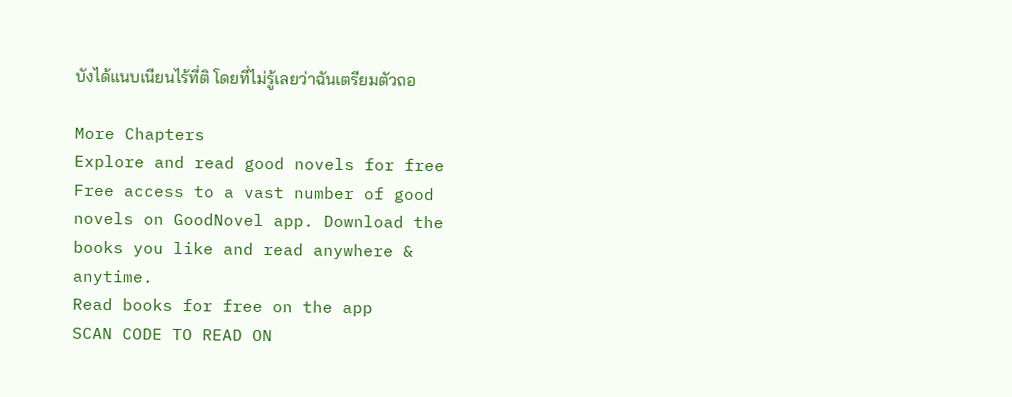บังได้แนบเนียนไร้ที่ติ โดยที่ไม่รู้เลยว่าฉันเตรียมตัวถอ

More Chapters
Explore and read good novels for free
Free access to a vast number of good novels on GoodNovel app. Download the books you like and read anywhere & anytime.
Read books for free on the app
SCAN CODE TO READ ON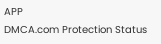APP
DMCA.com Protection Status